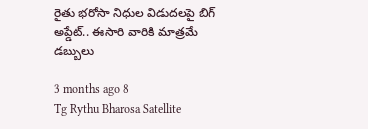రైతు భరోసా నిధుల విడుదలపై బిగ్ అప్డేట్.. ఈసారి వారికి మాత్రమే డబ్బులు

3 months ago 8
Tg Rythu Bharosa Satellite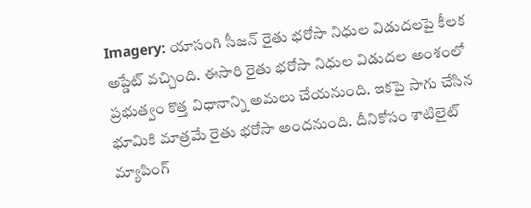Imagery: యాసంగి సీజన్ రైతు భరోసా నిధుల విడుదలపై కీలక అప్డేట్ వచ్చింది. ఈసారి రైతు భరోసా నిధుల విడుదల అంశంలో ప్రభుత్వం కొత్త విధానాన్ని అమలు చేయనుంది. ఇకపై సాగు చేసిన భూమికి మాత్రమే రైతు భరోసా అందనుంది. దీనికోసం శాటిలైట్ మ్యాపింగ్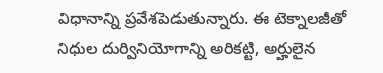విధానాన్ని ప్రవేశపెడుతున్నారు. ఈ టెక్నాలజీతో నిధుల దుర్వినియోగాన్ని అరికట్టి, అర్హులైన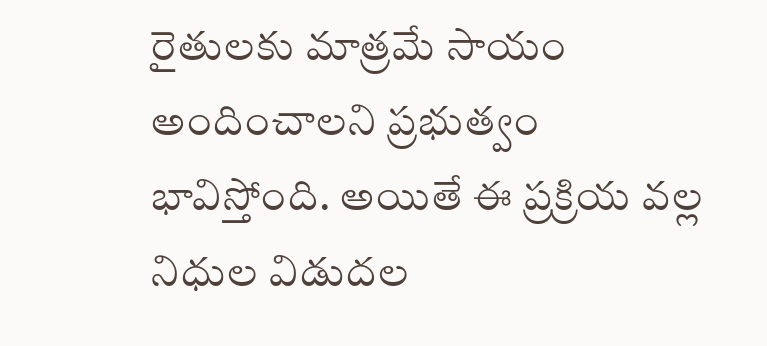రైతులకు మాత్రమే సాయం అందించాలని ప్రభుత్వం భావిస్తోంది. అయితే ఈ ప్రక్రియ వల్ల నిధుల విడుదల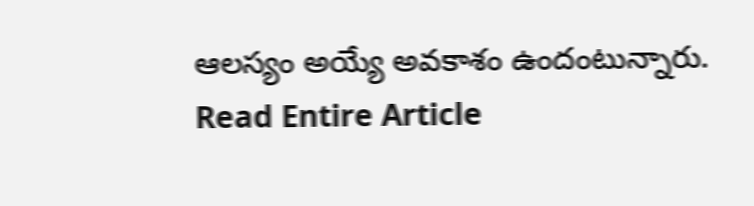ఆలస్యం అయ్యే అవకాశం ఉందంటున్నారు.
Read Entire Article